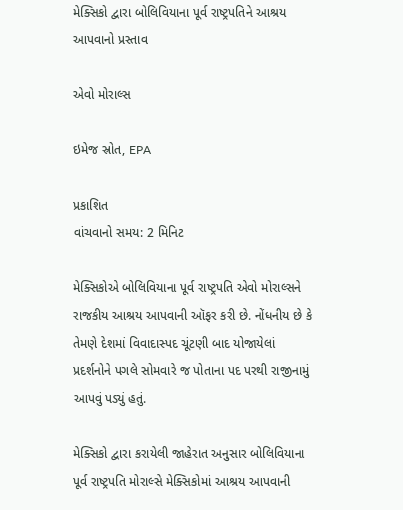મેક્સિકો દ્વારા બોલિવિયાના પૂર્વ રાષ્ટ્રપતિને આશ્રય આપવાનો પ્રસ્તાવ

એવો મોરાલ્સ

ઇમેજ સ્રોત, EPA

પ્રકાશિત
વાંચવાનો સમય: 2 મિનિટ

મેક્સિકોએ બોલિવિયાના પૂર્વ રાષ્ટ્રપતિ એવો મોરાલ્સને રાજકીય આશ્રય આપવાની ઑફર કરી છે. નોંધનીય છે કે તેમણે દેશમાં વિવાદાસ્પદ ચૂંટણી બાદ યોજાયેલાં પ્રદર્શનોને પગલે સોમવારે જ પોતાના પદ પરથી રાજીનામું આપવું પડ્યું હતું.

મેક્સિકો દ્વારા કરાયેલી જાહેરાત અનુસાર બોલિવિયાના પૂર્વ રાષ્ટ્રપતિ મોરાલ્સે મેક્સિકોમાં આશ્રય આપવાની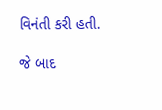વિનંતી કરી હતી.

જે બાદ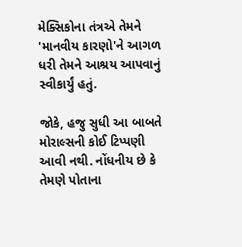મેક્સિકોના તંત્રએ તેમને 'માનવીય કારણો'ને આગળ ધરી તેમને આશ્રય આપવાનું સ્વીકાર્યું હતું.

જોકે, હજુ સુધી આ બાબતે મોરાલ્સની કોઈ ટિપ્પણી આવી નથી. નોંધનીય છે કે તેમણે પોતાના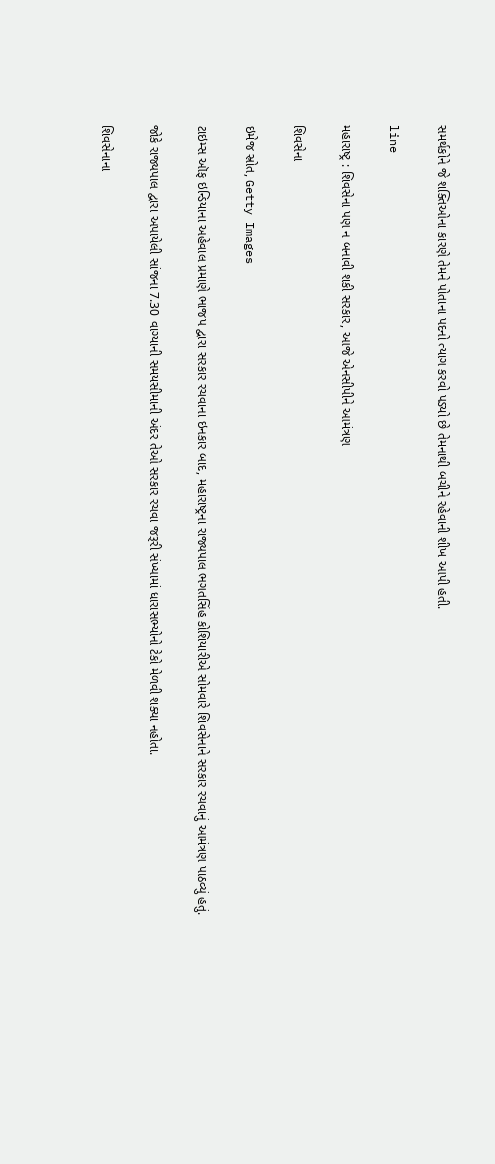સમર્થકોને જે શક્તિઓના કારણે તેમને પોતાના પદનો ત્યાગ કરવો પડ્યો છે તેમનાથી બચીને રહેવાની શીખ આપી હતી.

line

મહારાષ્ટ્ર : શિવસેના પણ ન બનાવી શકી સરકાર, આજે એનસીપીને આમંત્રણ

શિવસેના

ઇમેજ સ્રોત, Getty Images

ટાઇમ્સ ઑફ ઇન્ડિયાના અહેવાલ પ્રમાણે ભાજપ દ્વારા સરકાર રચવાના ઇનકાર બાદ, મહારાષ્ટ્રના રાજ્યપાલ ભગતસિંહ કોશિયારીએ સોમવારે શિવસેનાને સરકાર રચવાનું આમંત્રણ પાઠવ્યું હતું.

જોકે રાજ્યપાલ દ્વારા અપાયેલી સાંજના 7.30 વાગ્યાની સમયસીમાની અંદર તેઓ સરકાર રચવા જરૂરી સંખ્યામાં ધારાસભ્યોનો ટેકો મેળવી શક્યા નહોતા.

શિવસેનાના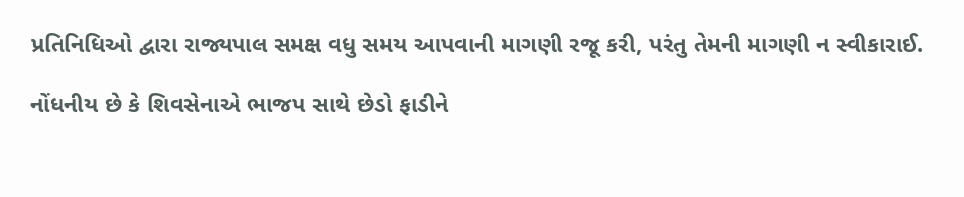પ્રતિનિધિઓ દ્વારા રાજ્યપાલ સમક્ષ વધુ સમય આપવાની માગણી રજૂ કરી, પરંતુ તેમની માગણી ન સ્વીકારાઈ.

નોંધનીય છે કે શિવસેનાએ ભાજપ સાથે છેડો ફાડીને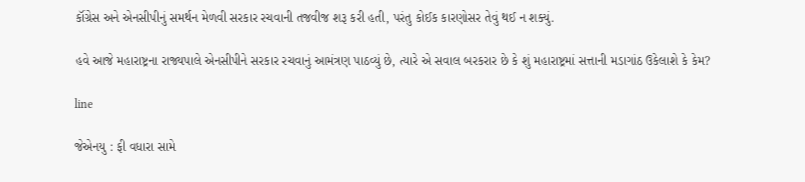કૉંગ્રેસ અને એનસીપીનું સમર્થન મેળવી સરકાર રચવાની તજવીજ શરૂ કરી હતી, પરંતુ કોઈક કારણોસર તેવું થઈ ન શક્યું.

હવે આજે મહારાષ્ટ્રના રાજ્યપાલે એનસીપીને સરકાર રચવાનું આમંત્રણ પાઠવ્યું છે, ત્યારે એ સવાલ બરકરાર છે કે શું મહારાષ્ટ્રમાં સત્તાની મડાગાંઠ ઉકેલાશે કે કેમ?

line

જેએનયુ : ફી વધારા સામે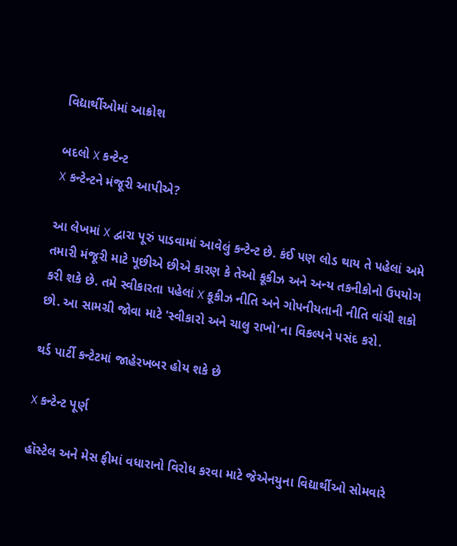વિદ્યાર્થીઓમાં આક્રોશ

બદલો X કન્ટેન્ટ
X કન્ટેન્ટને મંજૂરી આપીએ?

આ લેખમાં X દ્વારા પૂરું પાડવામાં આવેલું કન્ટેન્ટ છે. કંઈ પણ લોડ થાય તે પહેલાં અમે તમારી મંજૂરી માટે પૂછીએ છીએ કારણ કે તેઓ કૂકીઝ અને અન્ય તકનીકોનો ઉપયોગ કરી શકે છે. તમે સ્વીકારતા પહેલાં X કૂકીઝ નીતિ અને ગોપનીયતાની નીતિ વાંચી શકો છો. આ સામગ્રી જોવા માટે 'સ્વીકારો અને ચાલુ રાખો'ના વિકલ્પને પસંદ કરો.

થર્ડ પાર્ટી કન્ટેટમાં જાહેરખબર હોય શકે છે

X કન્ટેન્ટ પૂર્ણ

હૉસ્ટેલ અને મેસ ફીમાં વધારાનો વિરોધ કરવા માટે જેએનયુના વિદ્યાર્થીઓ સોમવારે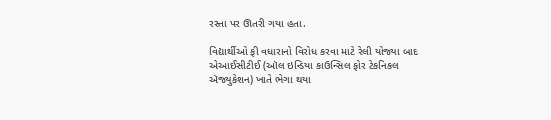રસ્તા પર ઊતરી ગયા હતા.

વિદ્યાર્થીઓ ફી વધારાનો વિરોધ કરવા માટે રેલી યોજ્યા બાદ એઆઈસીટીઈ (ઑલ ઇન્ડિયા કાઉન્સિલ ફોર ટેકનિકલ ઍજ્યુકેશન) ખાતે ભેગા થયા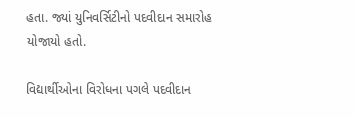હતા. જ્યાં યુનિવર્સિટીનો પદવીદાન સમારોહ યોજાયો હતો.

વિદ્યાર્થીઓના વિરોધના પગલે પદવીદાન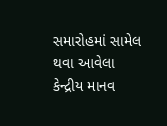સમારોહમાં સામેલ થવા આવેલા કેન્દ્રીય માનવ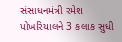સંસાધનમંત્રી રમેશ પોખરિયાલને 3 કલાક સુધી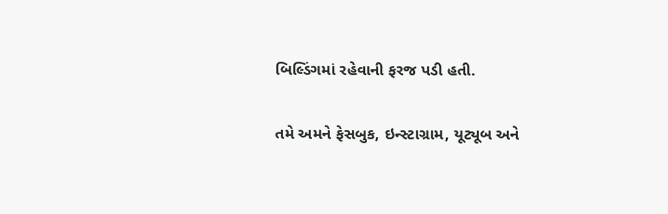બિલ્ડિંગમાં રહેવાની ફરજ પડી હતી.

તમે અમને ફેસબુક, ઇન્સ્ટાગ્રામ, યૂટ્યૂબ અને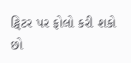ટ્વિટર પર ફોલો કરી શકો છો